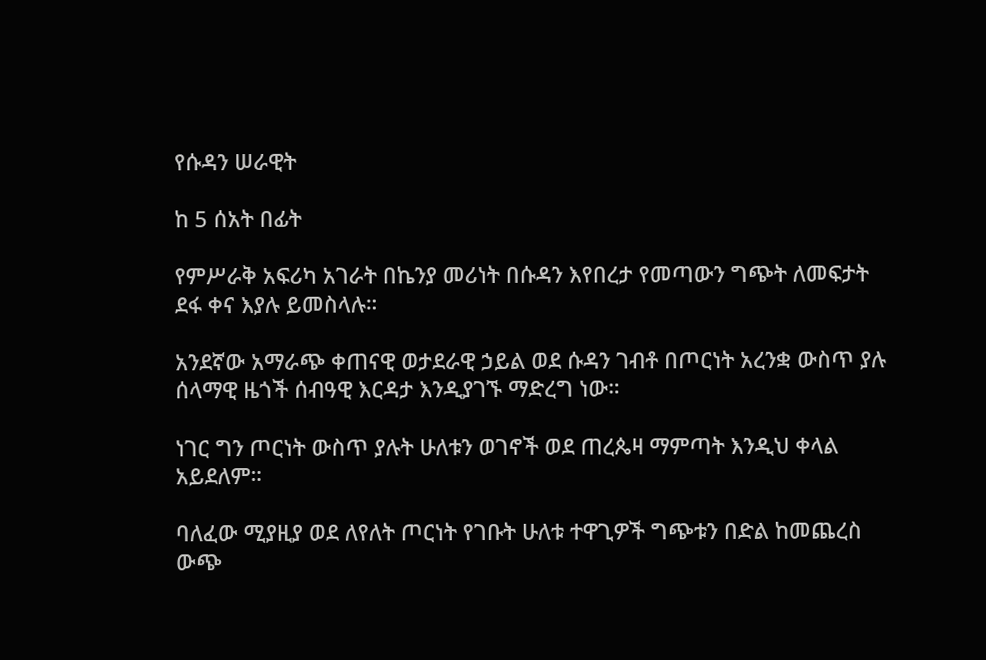የሱዳን ሠራዊት

ከ 5 ሰአት በፊት

የምሥራቅ አፍሪካ አገራት በኬንያ መሪነት በሱዳን እየበረታ የመጣውን ግጭት ለመፍታት ደፋ ቀና እያሉ ይመስላሉ።

አንደኛው አማራጭ ቀጠናዊ ወታደራዊ ኃይል ወደ ሱዳን ገብቶ በጦርነት አረንቋ ውስጥ ያሉ ሰላማዊ ዜጎች ሰብዓዊ እርዳታ እንዲያገኙ ማድረግ ነው።

ነገር ግን ጦርነት ውስጥ ያሉት ሁለቱን ወገኖች ወደ ጠረጴዛ ማምጣት እንዲህ ቀላል አይደለም።

ባለፈው ሚያዚያ ወደ ለየለት ጦርነት የገቡት ሁለቱ ተዋጊዎች ግጭቱን በድል ከመጨረስ ውጭ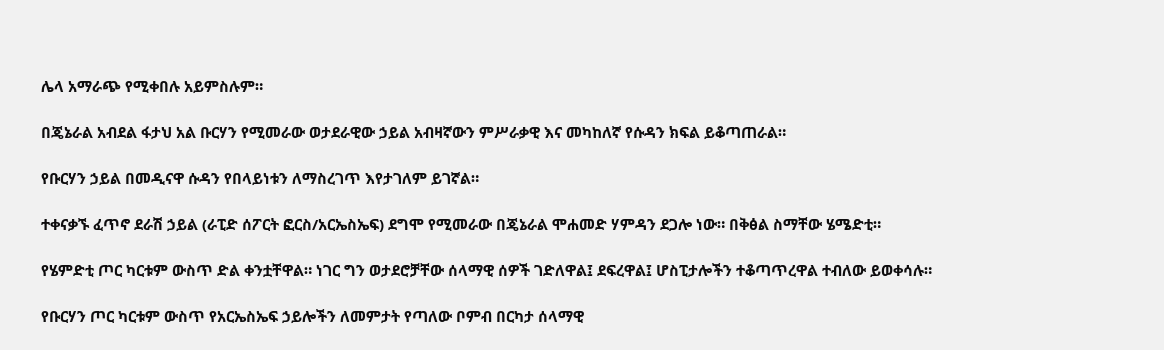ሌላ አማራጭ የሚቀበሉ አይምስሉም።

በጄኔራል አብደል ፋታህ አል ቡርሃን የሚመራው ወታደራዊው ኃይል አብዛኛውን ምሥራቃዊ እና መካከለኛ የሱዳን ክፍል ይቆጣጠራል።

የቡርሃን ኃይል በመዲናዋ ሱዳን የበላይነቱን ለማስረገጥ እየታገለም ይገኛል።

ተቀናቃኙ ፈጥኖ ደራሽ ኃይል (ራፒድ ሰፖርት ፎርስ/አርኤስኤፍ) ደግሞ የሚመራው በጄኔራል ሞሐመድ ሃምዳን ደጋሎ ነው። በቅፅል ስማቸው ሄሜድቲ።

የሄምድቲ ጦር ካርቱም ውስጥ ድል ቀንቷቸዋል። ነገር ግን ወታደሮቻቸው ሰላማዊ ሰዎች ገድለዋል፤ ደፍረዋል፤ ሆስፒታሎችን ተቆጣጥረዋል ተብለው ይወቀሳሉ።

የቡርሃን ጦር ካርቱም ውስጥ የአርኤስኤፍ ኃይሎችን ለመምታት የጣለው ቦምብ በርካታ ሰላማዊ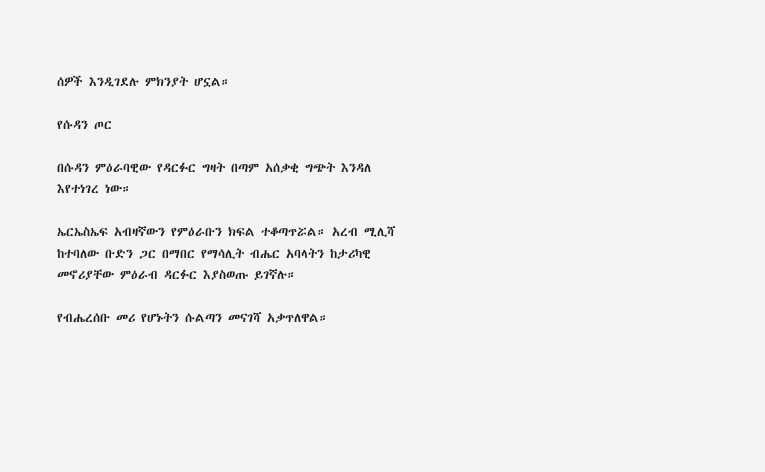ሰዎች እንዲገደሉ ምክንያት ሆኗል።

የሱዳን ጦር

በሱዳን ምዕራባዊው የዳርፉር ግዛት በጣም አሰቃቂ ግጭት እንዳለ እየተነገረ ነው።

ኤርኤስኤፍ አብዛኛውን የምዕራቡን ክፍል ተቆጣጥሯል። አረብ ሚሊሻ ከተባለው ቡድን ጋር በማበር የማሳሊት ብሔር አባላትን ከታሪካዊ መኖሪያቸው ምዕራብ ዳርፉር እያስወጡ ይገኛሉ።

የብሔረሰቡ መሪ የሆኑትን ሱልጣን መናገሻ አቃጥለዋል።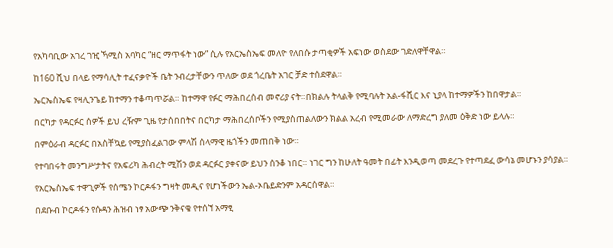የአካባቢው አገረ ገዢ ኻሚስ አባካር “ዘር ማጥፋት ነው” ሲሉ የአርኤስኤፍ መለዮ የለበሱ ታጣቂዎች አፍነው ወስደው ገድለዋቸዋል።

ከ160 ሺህ በላይ የማሳሊት ተፈናቃዮች ቤት ንብረታቸውን ጥለው ወደ ጎረቤት አገር ቻድ ተሰደዋል።

ኤርኤስኤፍ የዛሊንጌይ ከተማን ተቆጣጥሯል። ከተማዋ የፉር ማሕበረሰብ መኖሪያ ናት።በክልሉ ትላልቅ የሚባሉት አል-ፋሺር እና ኒያላ ከተማዎችን ከበዋታል።

በርካታ የዳርፉር ሰዎች ይህ ረዥም ጊዜ የታሰበበትና በርካታ ማሕበረሰቦችን የሚያስጠልለውን ክልል አረብ የሚመራው ለማድረግ ያለመ ዕቅድ ነው ይላሉ።

በምዕራብ ዳርፉር በአስቸኳይ የሚያስፈልገው ምላሽ ሰላማዊ ዜጎችን መጠበቅ ነው።

የተባበሩት መንግሥታትና የአፍሪካ ሕብረት ሚሽን ወደ ዳርፉር ያቀናው ይህን ሰንቆ ነበር። ነገር ግን ከሁለት ዓመት በፊት እንዲወጣ መደረጉ የተጣደፈ ውሳኔ መሆኑን ያሳያል።

የአርኤስኤፍ ተዋጊዎች የሰሜን ኮርዶፋን ግዛት መዲና የሆነችውን ኤል-ኦቤይድንም አዳርሰዋል።

በደቡብ ኮርዶፋን የሱዳን ሕዝብ ነፃ አውጭ ንቅናቄ የተሰኘ አማፂ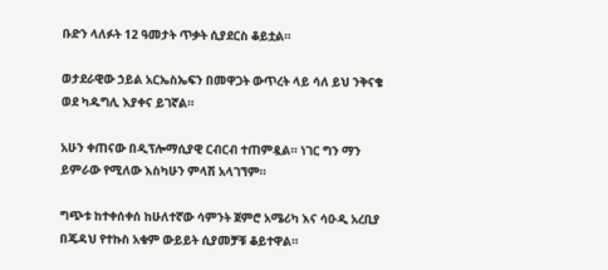ቡድን ላለፉት 12 ዓመታት ጥቃት ሲያደርስ ቆይቷል።

ወታደራዊው ኃይል አርኤስኤፍን በመዋጋት ውጥረት ላይ ሳለ ይህ ንቅናቄ ወደ ካዱግሊ እያቀና ይገኛል።

አሁን ቀጠናው በዲፕሎማሲያዊ ርብርብ ተጠምዷል። ነገር ግን ማን ይምራው የሚለው እስካሁን ምላሽ አላገኘም።

ግጭቱ ከተቀሰቀሰ ከሁለተኛው ሳምንት ጀምሮ አሜሪካ እና ሳዑዲ አረቢያ በጄዳህ የተኩስ አቁም ውይይት ሲያመቻቹ ቆይተዋል።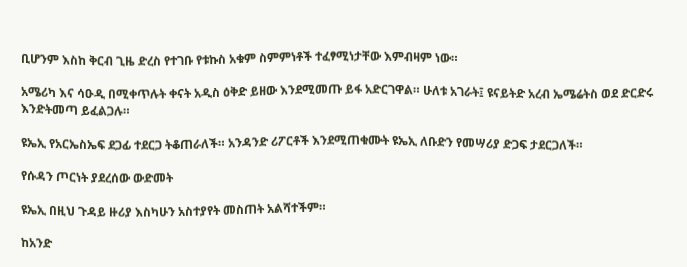ቢሆንም እስከ ቅርብ ጊዜ ድረስ የተገቡ የቱኩስ አቁም ስምምነቶች ተፈፃሚነታቸው እምብዛም ነው።

አሜሪካ እና ሳዑዲ በሚቀጥሉት ቀናት አዲስ ዕቅድ ይዘው እንደሚመጡ ይፋ አድርገዋል። ሁለቱ አገራት፤ ዩናይትድ አረብ ኤሜሬትስ ወደ ድርድሩ እንድትመጣ ይፈልጋሉ።

ዩኤኢ የአርኤስኤፍ ደጋፊ ተደርጋ ትቆጠራለች። አንዳንድ ሪፖርቶች እንደሚጠቁሙት ዩኤኢ ለቡድን የመሣሪያ ድጋፍ ታደርጋለች።

የሱዳን ጦርነት ያደረሰው ውድመት

ዩኤኢ በዚህ ጉዳይ ዙሪያ እስካሁን አስተያየት መስጠት አልሻተችም።

ከአንድ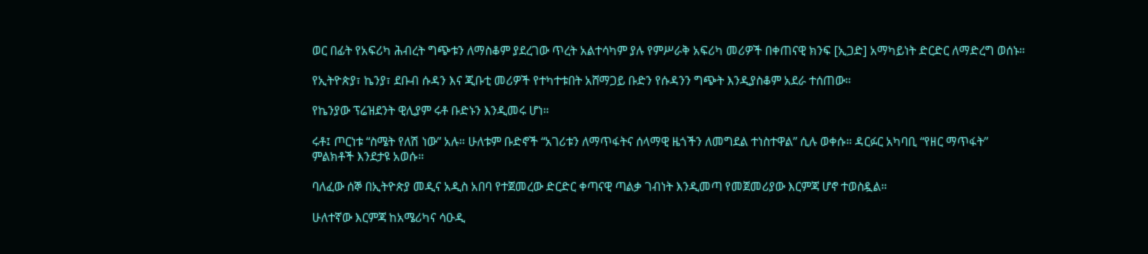ወር በፊት የአፍሪካ ሕብረት ግጭቱን ለማስቆም ያደረገው ጥረት አልተሳካም ያሉ የምሥራቅ አፍሪካ መሪዎች በቀጠናዊ ክንፍ [ኢጋድ] አማካይነት ድርድር ለማድረግ ወሰኑ።

የኢትዮጵያ፣ ኬንያ፣ ደቡብ ሱዳን እና ጂቡቲ መሪዎች የተካተቱበት አሸማጋይ ቡድን የሱዳንን ግጭት እንዲያስቆም አደራ ተሰጠው።

የኬንያው ፕሬዝደንት ዊሊያም ሩቶ ቡድኑን እንዲመሩ ሆነ።

ሩቶ፤ ጦርነቱ “ስሜት የለሽ ነው” አሉ። ሁለቱም ቡድኖች “አገሪቱን ለማጥፋትና ሰላማዊ ዜጎችን ለመግደል ተነስተዋል” ሲሉ ወቀሱ። ዳርፉር አካባቢ “የዘር ማጥፋት” ምልክቶች እንደታዩ አወሱ።

ባለፈው ሰኞ በኢትዮጵያ መዲና አዲስ አበባ የተጀመረው ድርድር ቀጣናዊ ጣልቃ ገብነት እንዲመጣ የመጀመሪያው እርምጃ ሆኖ ተወስዷል።

ሁለተኛው እርምጃ ከአሜሪካና ሳዑዲ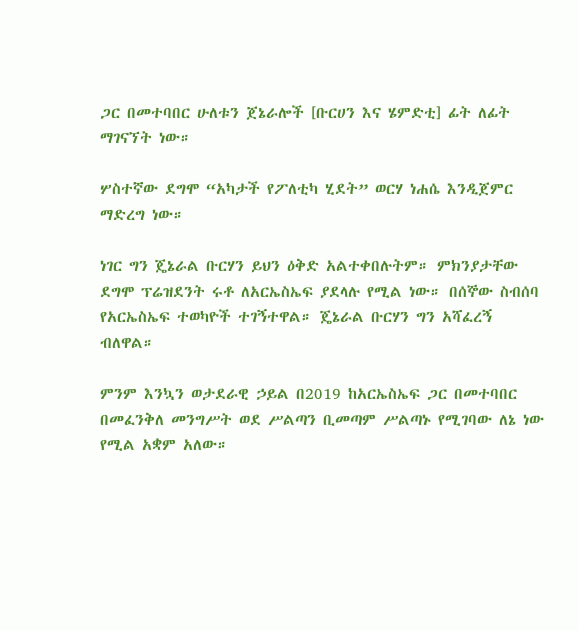ጋር በመተባበር ሁለቱን ጀኔራሎች [ቡርሀን እና ሄምድቲ] ፊት ለፊት ማገናኘት ነው።

ሦስተኛው ደግሞ “አካታች የፖለቲካ ሂደት” ወርሃ ነሐሴ እንዲጀምር ማድረግ ነው።

ነገር ግን ጄኔራል ቡርሃን ይህን ዕቅድ አልተቀበሉትም። ምክንያታቸው ደግሞ ፕሬዝደንት ሩቶ ለአርኤስኤፍ ያደላሉ የሚል ነው። በሰኞው ስብሰባ የአርኤስኤፍ ተወካዮች ተገኝተዋል። ጄኔራል ቡርሃን ግን አሻፈረኝ ብለዋል።

ምንም እንኳን ወታደራዊ ኃይል በ2019 ከአርኤስኤፍ ጋር በመተባበር በመፈንቅለ መንግሥት ወደ ሥልጣን ቢመጣም ሥልጣኑ የሚገባው ለኔ ነው የሚል አቋም አለው።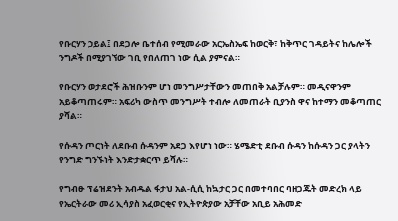የቡርሃን ኃይል፤ በደጋሎ ቤተሰብ የሚመራው አርኤስኤፍ ከወርቅ፣ ከቅጥር ገዳይትና ከሌሎች ንግዶች በሚያገኘው ገቢ የበለጠገ ነው ሲል ያምናል።

የቡርሃን ወታደሮች ሕዝቡንም ሆነ መንግሥታቸውን መጠበቅ አልቻሉም። መዲናዋንም አይቆጣጠሩም። አፍሪካ ውስጥ መንግሥት ተብሎ ለመጠራት ቢያንስ ዋና ከተማን መቆጣጠር ያሻል።

የሱዳን ጦርነት ለደቡብ ሱዳንም አደጋ እየሆነ ነው። ሄሜድቲ ደቡብ ሱዳን ከሱዳን ጋር ያላትን የንግድ ግንኙነት እንድታቋርጥ ይሻሉ።

የግብፁ ፕሬዝደንት አብዱል ፋታህ አል-ሲሲ ከኳታር ጋር በመተባበር ባዘጋጁት መድረክ ላይ የኤርትራው መሪ ኢሳያስ አፈወርቂና የኢትዮጵያው አቻቸው አቢይ አሕመድ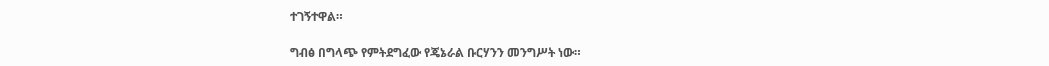ተገኝተዋል።

ግብፅ በግላጭ የምትደግፈው የጄኔራል ቡርሃንን መንግሥት ነው።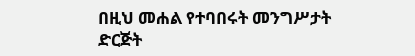በዚህ መሐል የተባበሩት መንግሥታት ድርጅት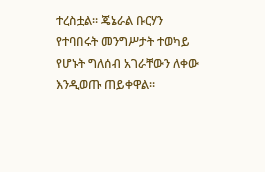ተረስቷል። ጄኔራል ቡርሃን የተባበሩት መንግሥታት ተወካይ የሆኑት ግለሰብ አገራቸውን ለቀው እንዲወጡ ጠይቀዋል።